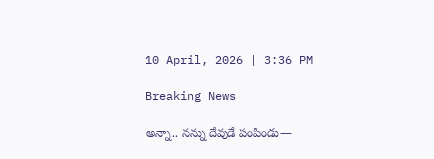10 April, 2026 | 3:36 PM

Breaking News

అన్నా.. నన్ను దేవుడే పంపిండు—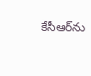కేసీఆర్‌ను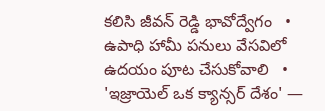కలిసి జీవన్ రెడ్డి భావోద్వేగం   •   ఉపాధి హామీ పనులు వేసవిలో ఉదయం పూట చేసుకోవాలి   •   'ఇజ్రాయెల్ ఒక క్యాన్సర్ దేశం' —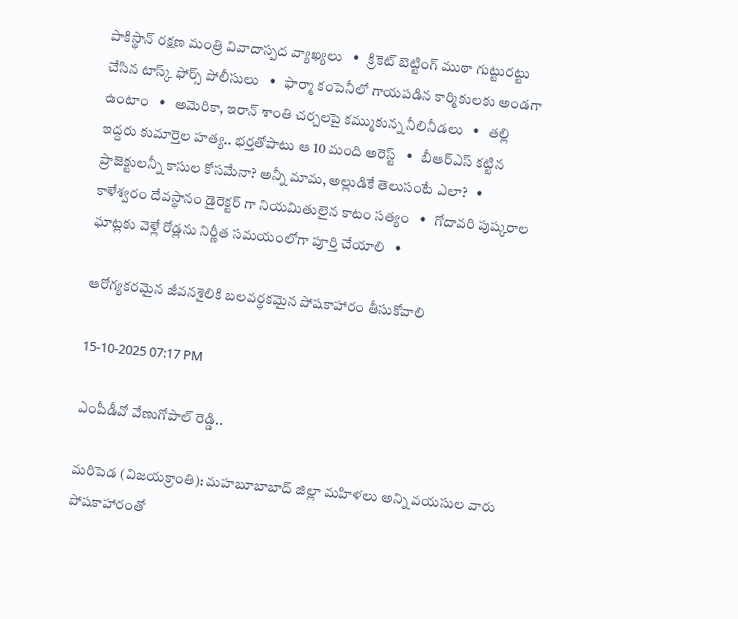పాకిస్థాన్ రక్షణ మంత్రి వివాదాస్పద వ్యాఖ్యలు   •   క్రికెట్ బెట్టింగ్ ముఠా గుట్టురట్టు చేసిన టాస్క్ ఫోర్స్ పోలీసులు   •   ఫార్మా కంపెనీలో గాయపడిన కార్మికులకు అండగా ఉంటాం   •   అమెరికా, ఇరాన్ శాంతి చర్చలపై కమ్ముకున్న నీలినీడలు   •   తల్లి ఇద్దరు కుమార్తెల హత్య.. భర్తతోపాటు ఆ 10 మంది అరెస్ట్   •   బీఆర్ఎస్ కట్టిన ప్రాజెక్టులన్నీ కాసుల కోసమేనా? అన్నీ మామ, అల్లుడికే తెలుసంటే ఎలా?   •   కాళేశ్వరం దేవస్థానం డైరెక్టర్ గా నియమితులైన కాటం సత్యం   •   గోదావరి పుష్కరాల ఘాట్లకు వెళ్లే రోడ్లను నిర్ణీత సమయంలోగా పూర్తి చేయాలి   •

ఆరోగ్యకరమైన జీవనశైలికి బలవర్ధకమైన పోషకాహారం తీసుకోవాలి

15-10-2025 07:17 PM

ఎంపీడీవో వేణుగోపాల్ రెడ్డి..

మరిపెడ (విజయక్రాంతి): మహబూబాబాద్ జిల్లా మహిళలు అన్ని వయసుల వారు పోషకాహారంతో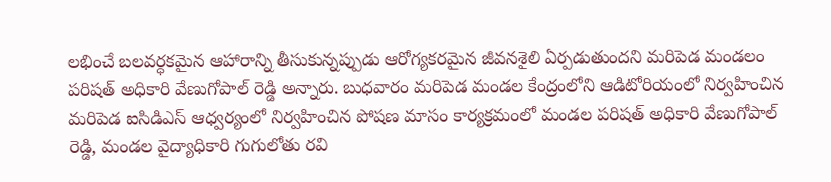లభించే బలవర్ధకమైన ఆహారాన్ని తీసుకున్నప్పుడు ఆరోగ్యకరమైన జీవనశైలి ఏర్పడుతుందని మరిపెడ మండలం పరిషత్ అధికారి వేణుగోపాల్ రెడ్డి అన్నారు. బుధవారం మరిపెడ మండల కేంద్రంలోని ఆడిటోరియంలో నిర్వహించిన మరిపెడ ఐసిడిఎస్ ఆధ్వర్యంలో నిర్వహించిన పోషణ మాసం కార్యక్రమంలో మండల పరిషత్ అధికారి వేణుగోపాల్ రెడ్డి, మండల వైద్యాధికారి గుగులోతు రవి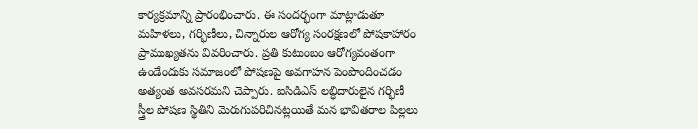కార్యక్రమాన్ని ప్రారంభించారు. ఈ సందర్భంగా మాట్లాడుతూ మహిళలు, గర్భిణీలు, చిన్నారుల ఆరోగ్య సంరక్షణలో పోషకాహారం ప్రాముఖ్యతను వివరించారు. ప్రతి కుటుంబం ఆరోగ్యవంతంగా ఉండేందుకు సమాజంలో పోషణపై అవగాహన పెంపొందించడం అత్యంత అవసరమని చెప్పారు. ఐసిడిఎస్ లబ్ధిదారులైన గర్భిణీ స్త్రీల పోషణ స్థితిని మెరుగుపరిచినట్లయితే మన భావితరాల పిల్లలు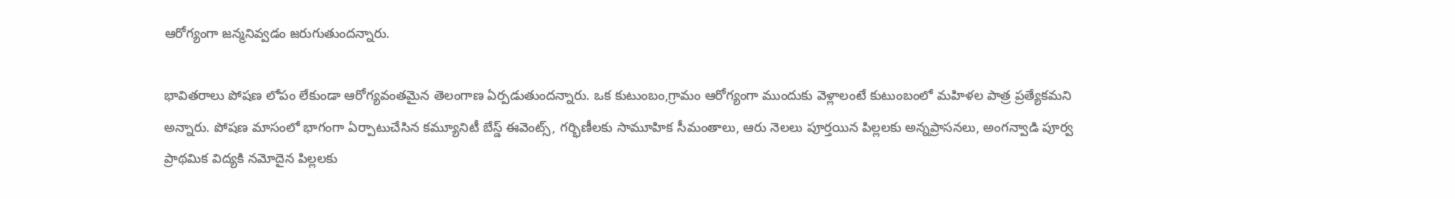ఆరోగ్యంగా జన్మనివ్వడం జరుగుతుందన్నారు.

భావితరాలు పోషణ లోపం లేకుండా ఆరోగ్యవంతమైన తెలంగాణ ఏర్పడుతుందన్నారు. ఒక కుటుంబం,గ్రామం ఆరోగ్యంగా ముందుకు వెళ్లాలంటే కుటుంబంలో మహిళల పాత్ర ప్రత్యేకమని అన్నారు. పోషణ మాసంలో భాగంగా ఏర్పాటుచేసిన కమ్యూనిటీ బేస్డ్ ఈవెంట్స్, గర్భిణీలకు సామూహిక సీమంతాలు, ఆరు నెలలు పూర్తయిన పిల్లలకు అన్నప్రాసనలు, అంగన్వాడి పూర్వ ప్రాథమిక విద్యకి నమోదైన పిల్లలకు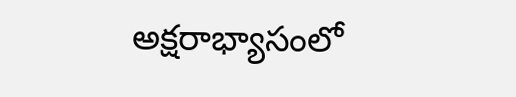అక్షరాభ్యాసంలో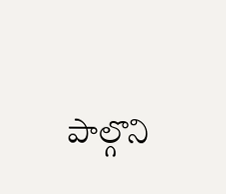పాల్గొని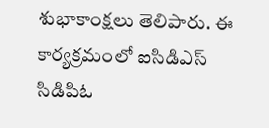శుభాకాంక్షలు తెలిపారు. ఈ కార్యక్రమంలో ఐసిడిఎస్ సిడిపిఓ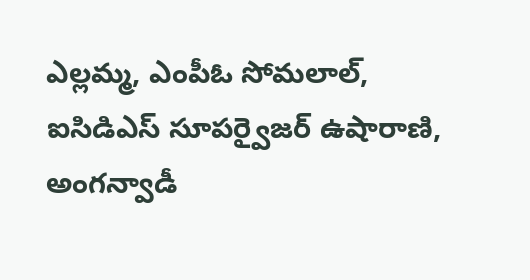ఎల్లమ్మ, ఎంపీఓ సోమలాల్, ఐసిడిఎస్ సూపర్వైజర్ ఉషారాణి, అంగన్వాడీ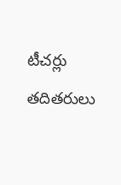టీచర్లు తదితరులు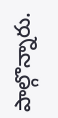పాల్గొన్నారు.